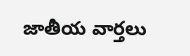జాతీయ వార్తలు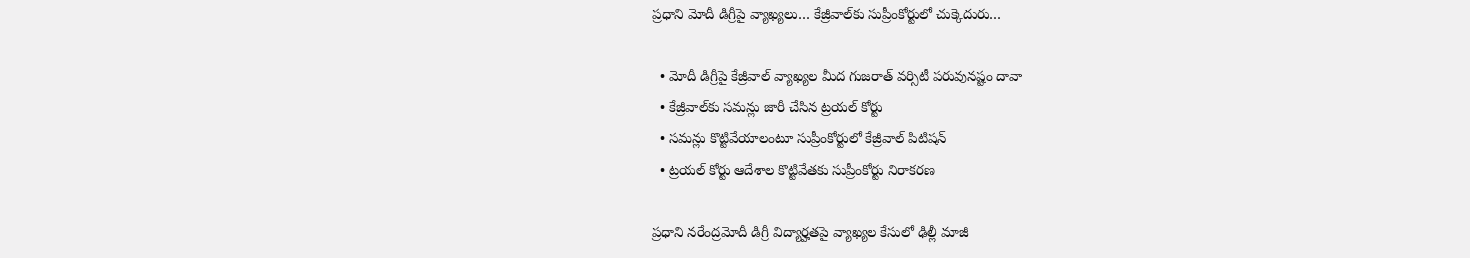ప్రధాని మోదీ డిగ్రీపై వ్యాఖ్యలు… కేజ్రీవాల్‌కు సుప్రీంకోర్టులో చుక్కెదురు…

  • మోదీ డిగ్రీపై కేజ్రీవాల్ వ్యాఖ్యల మీద గుజరాత్ వర్సిటీ పరువునష్టం దావా
  • కేజ్రీవాల్‌కు సమన్లు జారీ చేసిన ట్రయల్ కోర్టు
  • సమన్లు కొట్టివేయాలంటూ సుప్రీంకోర్టులో కేజ్రీవాల్ పిటిషన్
  • ట్రయల్ కోర్టు ఆదేశాల కొట్టివేతకు సుప్రీంకోర్టు నిరాకరణ

ప్రధాని నరేంద్రమోదీ డిగ్రీ విద్యార్హతపై వ్యాఖ్యల కేసులో ఢిల్లీ మాజీ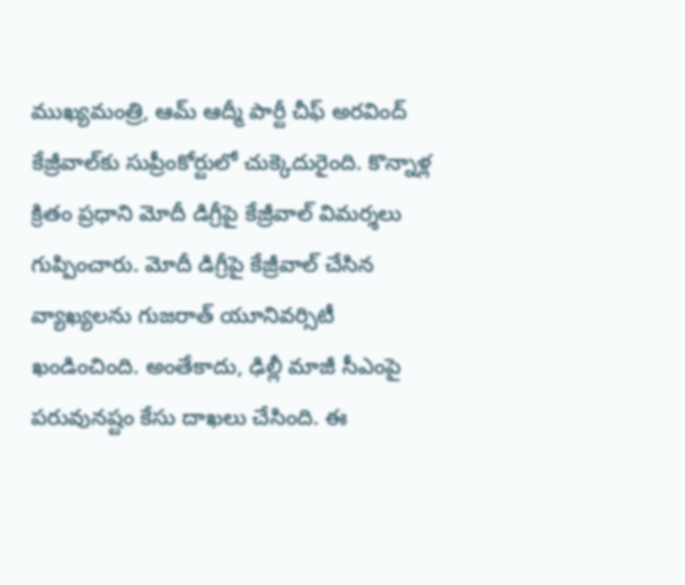ముఖ్యమంత్రి, ఆమ్ ఆద్మీ పార్టీ చీఫ్ అరవింద్ కేజ్రీవాల్‌కు సుప్రీంకోర్టులో చుక్కెదురైంది. కొన్నాళ్ల క్రితం ప్రధాని మోదీ డిగ్రీపై కేజ్రీవాల్ విమర్శలు గుప్పించారు. మోదీ డిగ్రీపై కేజ్రీవాల్ చేసిన వ్యాఖ్యలను గుజరాత్ యూనివర్సిటీ ఖండించింది. అంతేకాదు, ఢిల్లీ మాజీ సీఎంపై పరువునష్టం కేసు దాఖలు చేసింది. ఈ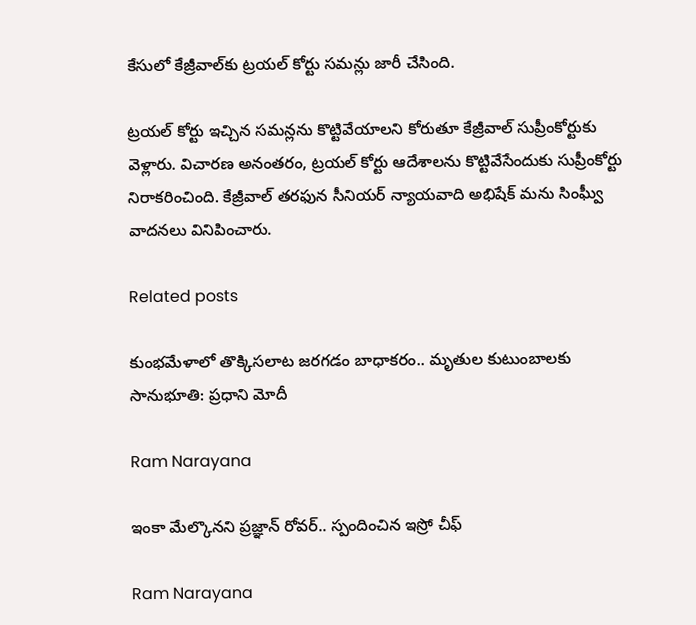కేసులో కేజ్రీవాల్‌కు ట్రయల్ కోర్టు సమన్లు జారీ చేసింది.

ట్రయల్ కోర్టు ఇచ్చిన సమన్లను కొట్టివేయాలని కోరుతూ కేజ్రీవాల్ సుప్రీంకోర్టుకు వెళ్లారు. విచారణ అనంతరం, ట్రయల్ కోర్టు ఆదేశాలను కొట్టివేసేందుకు సుప్రీంకోర్టు నిరాకరించింది. కేజ్రీవాల్ తరఫున సీనియర్ న్యాయవాది అభిషేక్ మను సింఘ్వీ వాదనలు వినిపించారు.

Related posts

కుంభ‌మేళాలో తొక్కిస‌లాట జ‌ర‌గ‌డం బాధాక‌రం.. మృతుల కుటుంబాల‌కు సానుభూతి: ప్ర‌ధాని మోదీ

Ram Narayana

ఇంకా మేల్కొనని ప్రజ్ఞాన్ రోవర్.. స్పందించిన ఇస్రో చీఫ్

Ram Narayana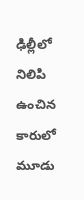ఢిల్లీలో నిలిపి ఉంచిన కారులో మూడు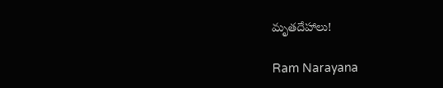మృతదేహాలు!

Ram Narayana